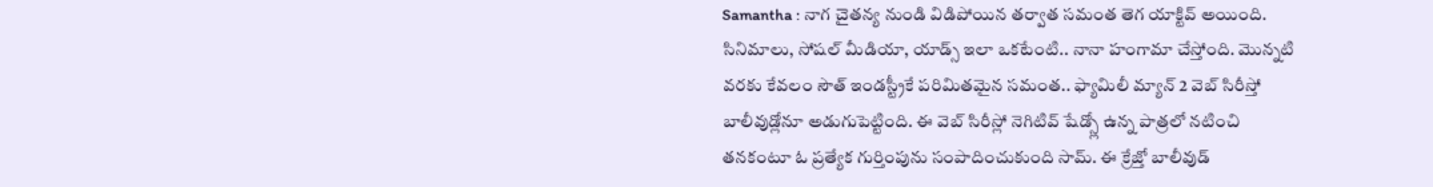Samantha : నాగ చైతన్య నుండి విడిపోయిన తర్వాత సమంత తెగ యాక్టివ్ అయింది. సినిమాలు, సోషల్ మీడియా, యాడ్స్ ఇలా ఒకటేంటి.. నానా హంగామా చేస్తోంది. మొన్నటి వరకు కేవలం సౌత్ ఇండస్ట్రీకే పరిమితమైన సమంత.. ఫ్యామిలీ మ్యాన్ 2 వెబ్ సిరీస్తో బాలీవుడ్లోనూ అడుగుపెట్టింది. ఈ వెబ్ సిరీస్లో నెగిటివ్ షేడ్స్లో ఉన్న పాత్రలో నటించి తనకంటూ ఓ ప్రత్యేక గుర్తింపును సంపాదించుకుంది సామ్. ఈ క్రేజ్తో బాలీవుడ్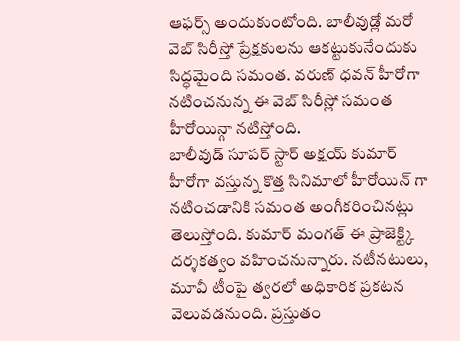ఆఫర్స్ అందుకుంటోంది. బాలీవుడ్లో మరో వెబ్ సిరీస్తో ప్రేక్షకులను ఆకట్టుకునేందుకు సిద్ధమైంది సమంత. వరుణ్ ధవన్ హీరోగా నటించనున్న ఈ వెబ్ సిరీస్లో సమంత హీరోయిన్గా నటిస్తోంది.
బాలీవుడ్ సూపర్ స్టార్ అక్షయ్ కుమార్ హీరోగా వస్తున్న కొత్త సినిమాలో హీరోయిన్ గా నటించడానికి సమంత అంగీకరించినట్లు తెలుస్తోంది. కుమార్ మంగత్ ఈ ప్రాజెక్ట్కి దర్శకత్వం వహించనున్నారు. నటీనటులు, మూవీ టీంపై త్వరలో అధికారిక ప్రకటన వెలువడనుంది. ప్రస్తుతం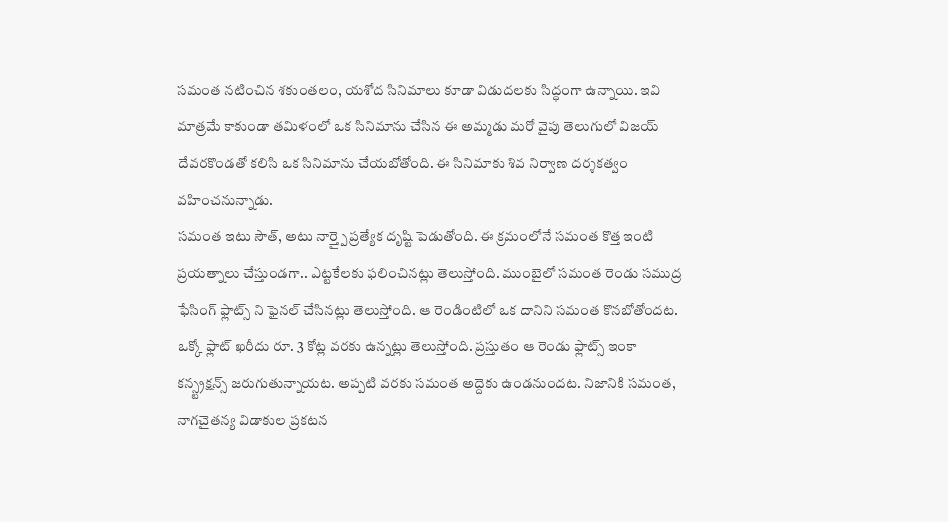సమంత నటించిన శకుంతలం, యశోద సినిమాలు కూడా విడుదలకు సిద్ధంగా ఉన్నాయి. ఇవి మాత్రమే కాకుండా తమిళంలో ఒక సినిమాను చేసిన ఈ అమ్మడు మరో వైపు తెలుగులో విజయ్ దేవరకొండతో కలిసి ఒక సినిమాను చేయబోతోంది. ఈ సినిమాకు శివ నిర్వాణ దర్శకత్వం వహించనున్నాడు.
సమంత ఇటు సౌత్, అటు నార్త్పై ప్రత్యేక దృష్టి పెడుతోంది. ఈ క్రమంలోనే సమంత కొత్త ఇంటి ప్రయత్నాలు చేస్తుండగా.. ఎట్టకేలకు ఫలించినట్లు తెలుస్తోంది. ముంబైలో సమంత రెండు సముద్ర ఫేసింగ్ ఫ్లాట్స్ ని ఫైనల్ చేసినట్లు తెలుస్తోంది. ఆ రెండింటిలో ఒక దానిని సమంత కొనబోతోందట. ఒక్కో ఫ్లాట్ ఖరీదు రూ. 3 కోట్ల వరకు ఉన్నట్లు తెలుస్తోంది. ప్రస్తుతం ఆ రెండు ఫ్లాట్స్ ఇంకా కన్స్ట్రక్షన్స్ జరుగుతున్నాయట. అప్పటి వరకు సమంత అద్దెకు ఉండనుందట. నిజానికి సమంత, నాగచైతన్య విడాకుల ప్రకటన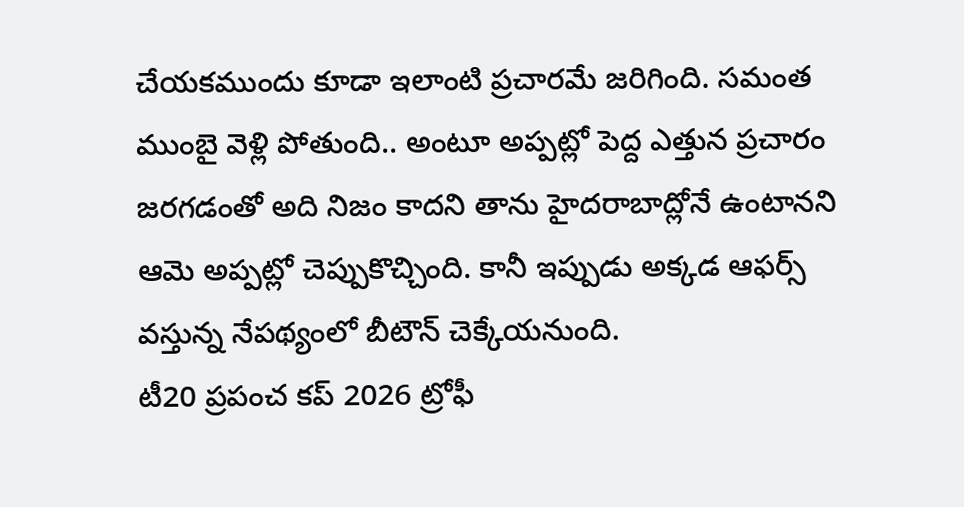చేయకముందు కూడా ఇలాంటి ప్రచారమే జరిగింది. సమంత ముంబై వెళ్లి పోతుంది.. అంటూ అప్పట్లో పెద్ద ఎత్తున ప్రచారం జరగడంతో అది నిజం కాదని తాను హైదరాబాద్లోనే ఉంటానని ఆమె అప్పట్లో చెప్పుకొచ్చింది. కానీ ఇప్పుడు అక్కడ ఆఫర్స్ వస్తున్న నేపథ్యంలో బీటౌన్ చెక్కేయనుంది.
టీ20 ప్రపంచ కప్ 2026 ట్రోఫీ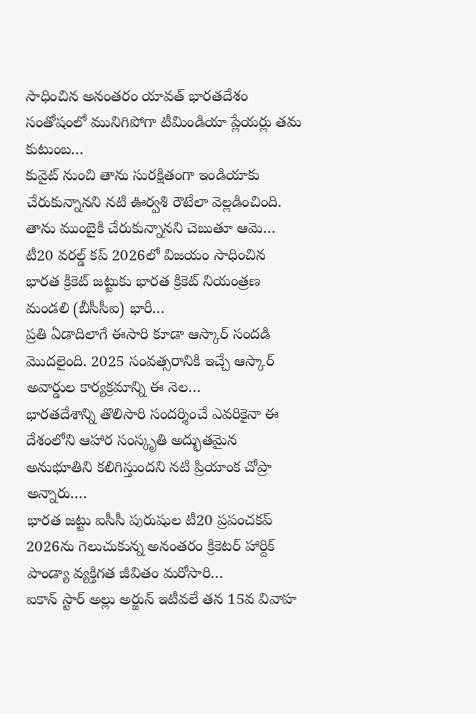సాధించిన అనంతరం యావత్ భారతదేశం సంతోషంలో మునిగిపోగా టీమిండియా ప్లేయర్లు తమ కుటుంబ…
కువైట్ నుంచి తాను సురక్షితంగా ఇండియాకు చేరుకున్నానని నటి ఊర్వశి రౌటేలా వెల్లడించింది. తాను ముంబైకి చేరుకున్నానని చెబుతూ ఆమె…
టీ20 వరల్డ్ కప్ 2026లో విజయం సాధించిన భారత క్రికెట్ జట్టుకు భారత క్రికెట్ నియంత్రణ మండలి (బీసీసీఐ) భారీ…
ప్రతి ఏడాదిలాగే ఈసారి కూడా ఆస్కార్ సందడి మొదలైంది. 2025 సంవత్సరానికి ఇచ్చే ఆస్కార్ అవార్డుల కార్యక్రమాన్ని ఈ నెల…
భారతదేశాన్ని తొలిసారి సందర్శించే ఎవరికైనా ఈ దేశంలోని ఆహార సంస్కృతి అద్భుతమైన అనుభూతిని కలిగిస్తుందని నటి ప్రియాంక చోప్రా అన్నారు.…
భారత జట్టు ఐసీసీ పురుషుల టీ20 ప్రపంచకప్ 2026ను గెలుచుకున్న అనంతరం క్రికెటర్ హార్దిక్ పాండ్యా వ్యక్తిగత జీవితం మరోసారి…
ఐకాన్ స్టార్ అల్లు అర్జున్ ఇటీవలే తన 15వ వివాహ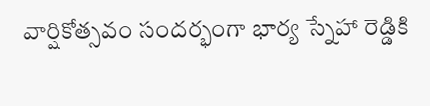వార్షికోత్సవం సందర్భంగా భార్య స్నేహా రెడ్డికి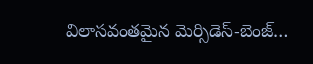విలాసవంతమైన మెర్సిడెస్-బెంజ్…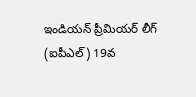ఇండియన్ ప్రీమియర్ లీగ్ (ఐపీఎల్) 19వ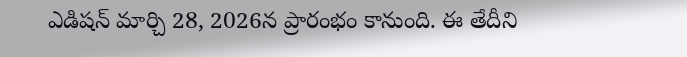ఎడిషన్ మార్చి 28, 2026న ప్రారంభం కానుంది. ఈ తేదీని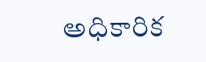అధికారిక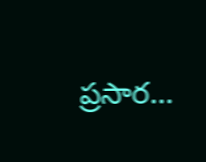ప్రసార…